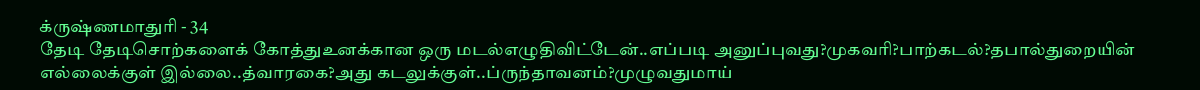க்ருஷ்ணமாதுரி - 34
தேடி தேடிசொற்களைக் கோத்துஉனக்கான ஒரு மடல்எழுதிவிட்டேன்..எப்படி அனுப்புவது?முகவரி?பாற்கடல்?தபால்துறையின் எல்லைக்குள் இல்லை..த்வாரகை?அது கடலுக்குள்..ப்ருந்தாவனம்?முழுவதுமாய்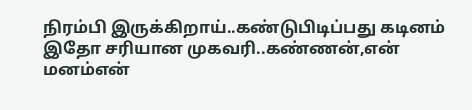நிரம்பி இருக்கிறாய்..கண்டுபிடிப்பது கடினம்
இதோ சரியான முகவரி..கண்ணன்,என் மனம்என்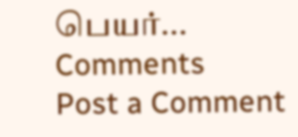பெயர்...
Comments
Post a Comment